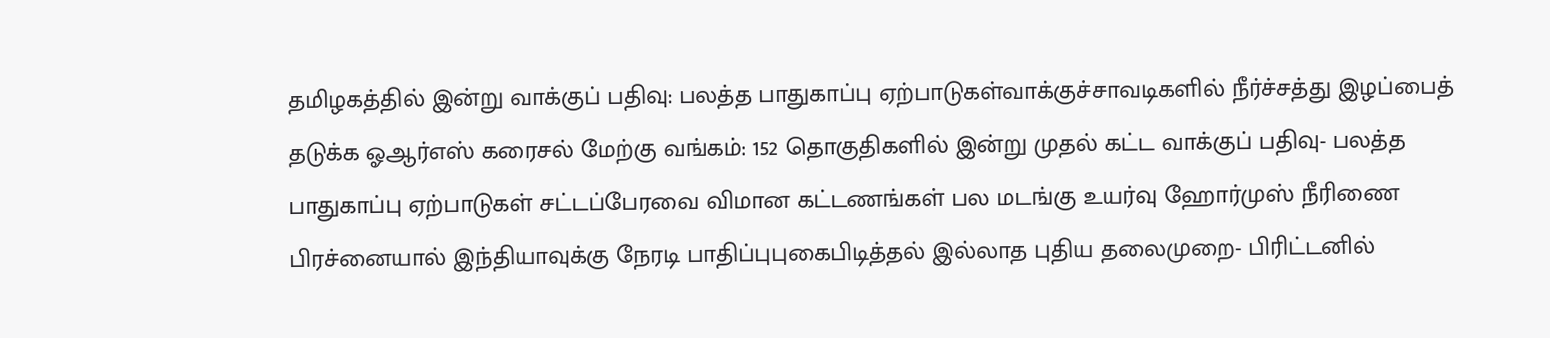தமிழகத்தில் இன்று வாக்குப் பதிவு: பலத்த பாதுகாப்பு ஏற்பாடுகள்வாக்குச்சாவடிகளில் நீர்ச்சத்து இழப்பைத் தடுக்க ஓஆர்எஸ் கரைசல் மேற்கு வங்கம்: 152 தொகுதிகளில் இன்று முதல் கட்ட வாக்குப் பதிவு- பலத்த பாதுகாப்பு ஏற்பாடுகள் சட்டப்பேரவை விமான கட்டணங்கள் பல மடங்கு உயர்வு ஹோர்முஸ் நீரிணை பிரச்னையால் இந்தியாவுக்கு நேரடி பாதிப்புபுகைபிடித்தல் இல்லாத புதிய தலைமுறை- பிரிட்டனில்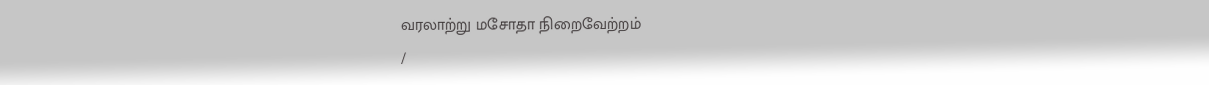வரலாற்று மசோதா நிறைவேற்றம்
/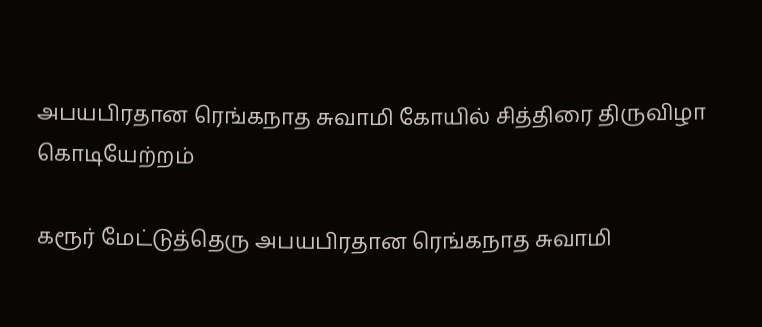அபயபிரதான ரெங்கநாத சுவாமி கோயில் சித்திரை திருவிழா கொடியேற்றம்

கரூர் மேட்டுத்தெரு அபயபிரதான ரெங்கநாத சுவாமி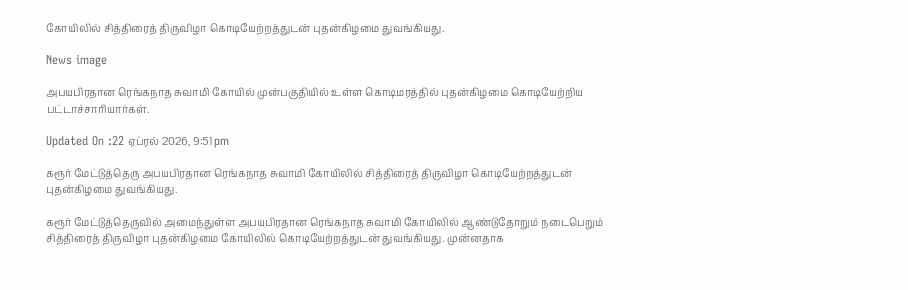கோயிலில் சித்திரைத் திருவிழா கொடியேற்றத்துடன் புதன்கிழமை துவங்கியது.

News image

அபயபிரதான ரெங்கநாத சுவாமி கோயில் முன்பகுதியில் உள்ள கொடிமரத்தில் புதன்கிழமை கொடியேற்றிய பட்டாச்சாரியார்கள்.

Updated On :22 ஏப்ரல் 2026, 9:51 pm

கரூர் மேட்டுத்தெரு அபயபிரதான ரெங்கநாத சுவாமி கோயிலில் சித்திரைத் திருவிழா கொடியேற்றத்துடன் புதன்கிழமை துவங்கியது.

கரூர் மேட்டுத்தெருவில் அமைந்துள்ள அபயபிரதான ரெங்கநாத சுவாமி கோயிலில் ஆண்டுதோறும் நடைபெறும் சித்திரைத் திருவிழா புதன்கிழமை கோயிலில் கொடியேற்றத்துடன் துவங்கியது. முன்னதாக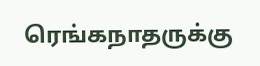ரெங்கநாதருக்கு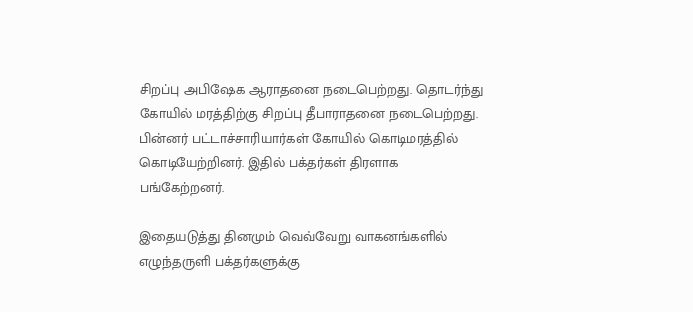சிறப்பு அபிஷேக ஆராதனை நடைபெற்றது. தொடர்ந்து கோயில் மரத்திற்கு சிறப்பு தீபாராதனை நடைபெற்றது. பின்னர் பட்டாச்சாரியார்கள் கோயில் கொடிமரத்தில் கொடியேற்றினர். இதில் பக்தர்கள் திரளாக பங்கேற்றனர்.

இதையடுத்து தினமும் வெவ்வேறு வாகனங்களில் எழுந்தருளி பக்தர்களுக்கு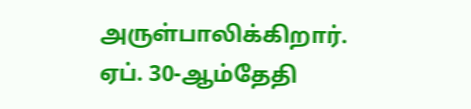அருள்பாலிக்கிறார். ஏப். 30-ஆம்தேதி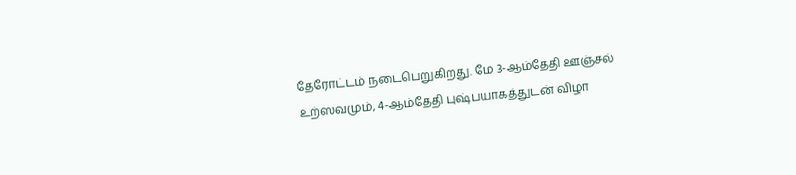தேரோட்டம் நடைபெறுகிறது. மே 3-ஆம்தேதி ஊஞ்சல் உற்ஸவமும், 4-ஆம்தேதி புஷ்பயாகத்துடன் விழா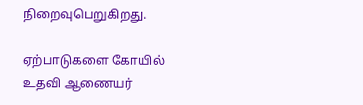நிறைவுபெறுகிறது.

ஏற்பாடுகளை கோயில் உதவி ஆணையர்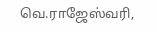வெ.ராஜேஸ்வரி,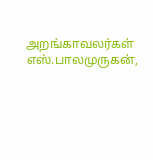அறங்காவலர்கள் எஸ்.பாலமுருகன்,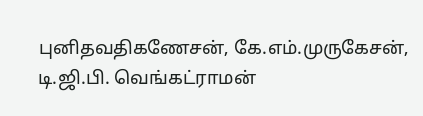புனிதவதிகணேசன், கே.எம்.முருகேசன், டி.ஜி.பி. வெங்கட்ராமன்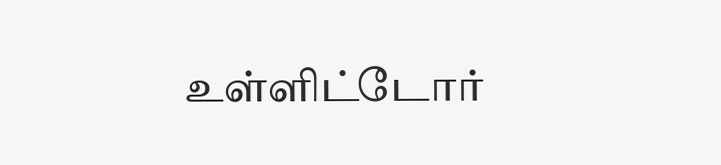உள்ளிட்டோர்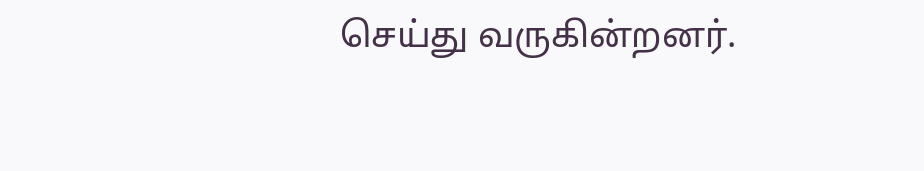செய்து வருகின்றனர்.